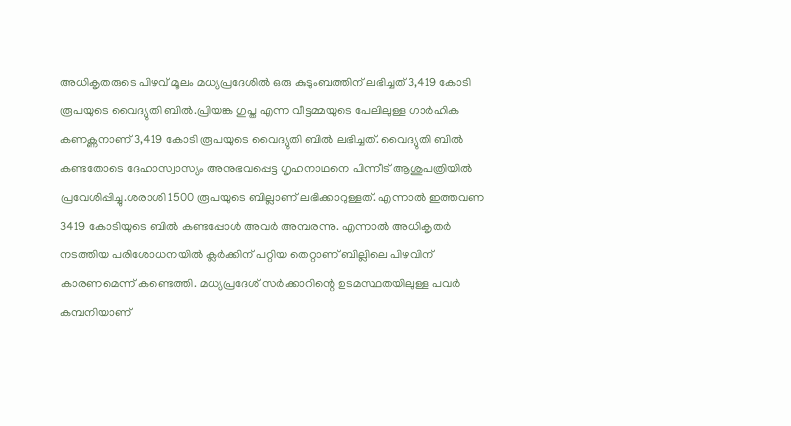അധികൃതരുടെ പിഴവ് മൂലം മധ്യപ്രദേശില്‍ ഒരു കുടുംബത്തിന് ലഭിച്ചത് 3,419 കോടി രൂപയുടെ വൈദ്യുതി ബില്‍.പ്രിയങ്ക ഗുപ്ത എന്ന വീട്ടമ്മയുടെ പേലിലുള്ള ഗാർഹിക കണക്ണനാണ് 3,419 കോടി രൂപയുടെ വൈദ്യുതി ബിൽ ലഭിച്ചത്. വൈദ്യുതി ബില്‍ കണ്ടതോടെ ദേഹാസ്വാസ്യം അനുഭവപ്പെട്ട ഗൃഹനാഥനെ പിന്നീട് ആശുപത്രിയില്‍ പ്രവേശിപ്പിച്ചു.ശരാശി 1500 രൂപയുടെ ബില്ലാണ് ലഭിക്കാറുള്ളത്. എന്നാൽ ഇത്തവണ 3419 കോടിയുടെ ബിൽ കണ്ടപ്പോൾ അവർ അമ്പരന്നു. എന്നാൽ അധികൃതർ നടത്തിയ പരിശോധനയിൽ ക്ലർക്കിന് പറ്റിയ തെറ്റാണ് ബില്ലിലെ പിഴവിന് കാരണമെന്ന് കണ്ടെത്തി. മധ്യപ്രദേശ് സർക്കാറിന്റെ ഉടമസ്ഥതയിലുള്ള പവർ കമ്പനിയാണ്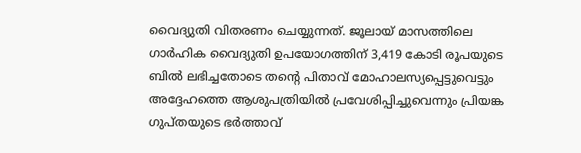വൈദ്യുതി വിതരണം ചെയ്യുന്നത്. ജൂലായ് മാസത്തിലെ ഗാര്‍ഹിക വൈദ്യുതി ഉപയോഗത്തിന് 3,419 കോടി രൂപയുടെ ബില്‍ ലഭിച്ചതോടെ തന്റെ പിതാവ് മോഹാലസ്യപ്പെട്ടുവെട്ടും അദ്ദേഹത്തെ ആശുപത്രിയില്‍ പ്രവേശിപ്പിച്ചുവെന്നും പ്രിയങ്ക ഗുപ്തയുടെ ഭർത്താവ്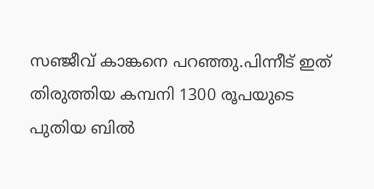സഞ്ജീവ് കാങ്കനെ പറഞ്ഞു.പിന്നീട് ഇത് തിരുത്തിയ കമ്പനി 1300 രൂപയുടെ പുതിയ ബില്‍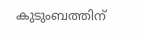കുടുംബത്തിന്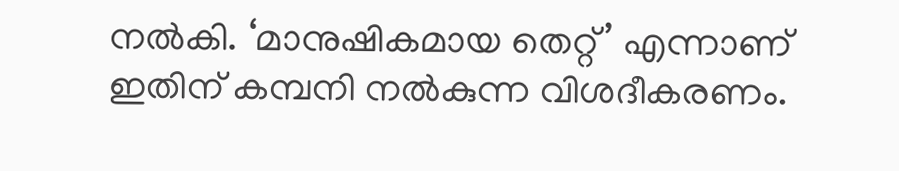നല്‍കി. ‘മാനുഷികമായ തെറ്റ്’ എന്നാണ് ഇതിന് കമ്പനി നല്‍കുന്ന വിശദീകരണം.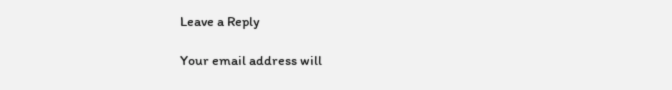Leave a Reply

Your email address will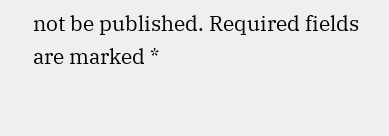not be published. Required fields are marked *